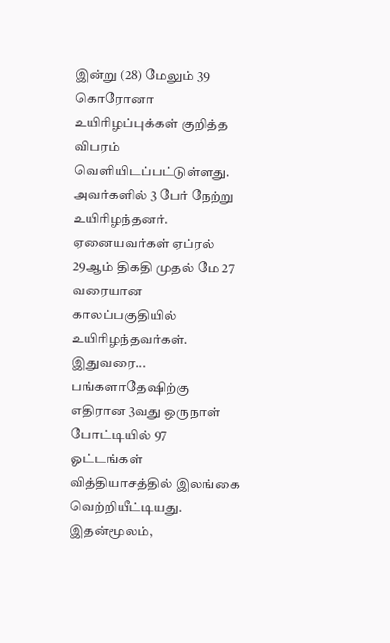இன்று (28) மேலும் 39 கொரோனா உயிரிழப்புக்கள் குறித்த விபரம் வெளியிடப்பட்டுள்ளது. அவர்களில் 3 பேர் நேற்று உயிரிழந்தனர். ஏனையவர்கள் ஏப்ரல் 29ஆம் திகதி முதல் மே 27 வரையான காலப்பகுதியில் உயிரிழந்தவர்கள்.
இதுவரை...
பங்களாதேஷிற்கு எதிரான 3வது ஒருநாள் போட்டியில் 97 ஓட்டங்கள் வித்தியாசத்தில் இலங்கை வெற்றியீட்டியது. இதன்மூலம்,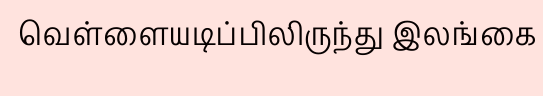வெள்ளையடிப்பிலிருந்து இலங்கை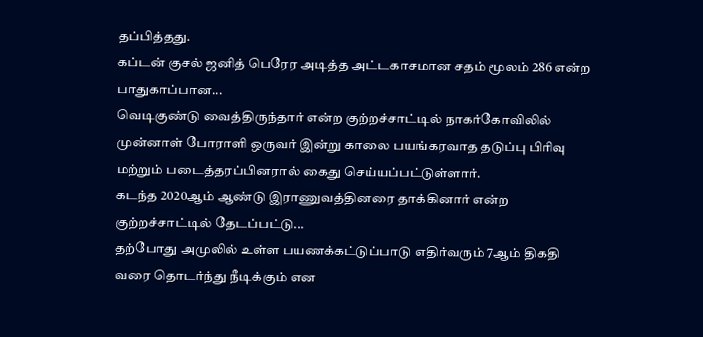தப்பித்தது.
கப்டன் குசல் ஜனித் பெரேர அடித்த அட்டகாசமான சதம் மூலம் 286 என்ற பாதுகாப்பான...
வெடிகுண்டு வைத்திருந்தார் என்ற குற்றச்சாட்டில் நாகர்கோவிலில் முன்னாள் போராளி ஒருவர் இன்று காலை பயங்கரவாத தடுப்பு பிரிவு மற்றும் படைத்தரப்பினரால் கைது செய்யப்பட்டுள்ளார்.
கடந்த 2020ஆம் ஆண்டு இராணுவத்தினரை தாக்கினார் என்ற குற்றச்சாட்டில் தேடப்பட்டு...
தற்போது அமுலில் உள்ள பயணக்கட்டுப்பாடு எதிர்வரும் 7ஆம் திகதி வரை தொடர்ந்து நீடிக்கும் என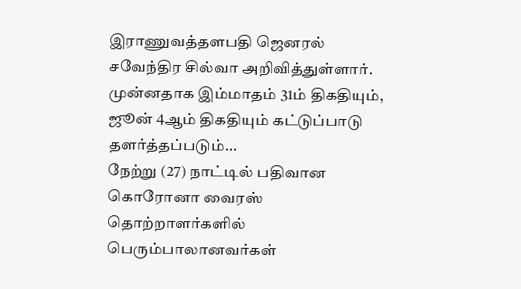இராணுவத்தளபதி ஜெனரல் சவேந்திர சில்வா அறிவித்துள்ளார்.
முன்னதாக இம்மாதம் 31ம் திகதியும், ஜூன் 4ஆம் திகதியும் கட்டுப்பாடு தளர்த்தப்படும்...
நேற்று (27) நாட்டில் பதிவான கொரோனா வைரஸ் தொற்றாளர்களில் பெரும்பாலானவர்கள்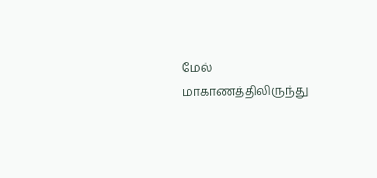மேல் மாகாணத்திலிருந்து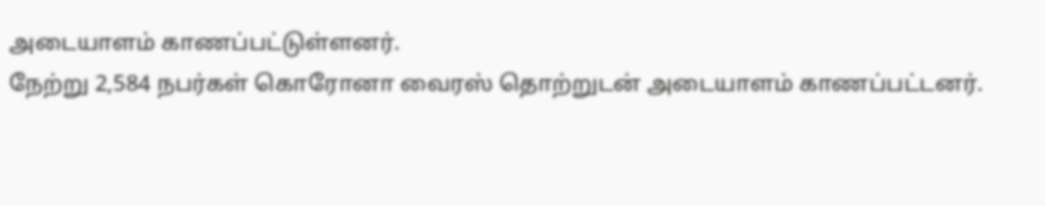அடையாளம் காணப்பட்டுள்ளனர்.
நேற்று 2,584 நபர்கள் கொரோனா வைரஸ் தொற்றுடன் அடையாளம் காணப்பட்டனர்.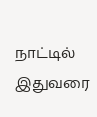நாட்டில் இதுவரை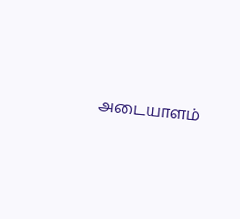அடையாளம்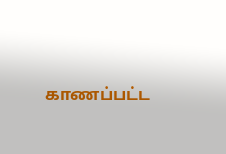காணப்பட்ட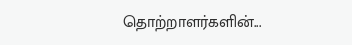தொற்றாளர்களின்...